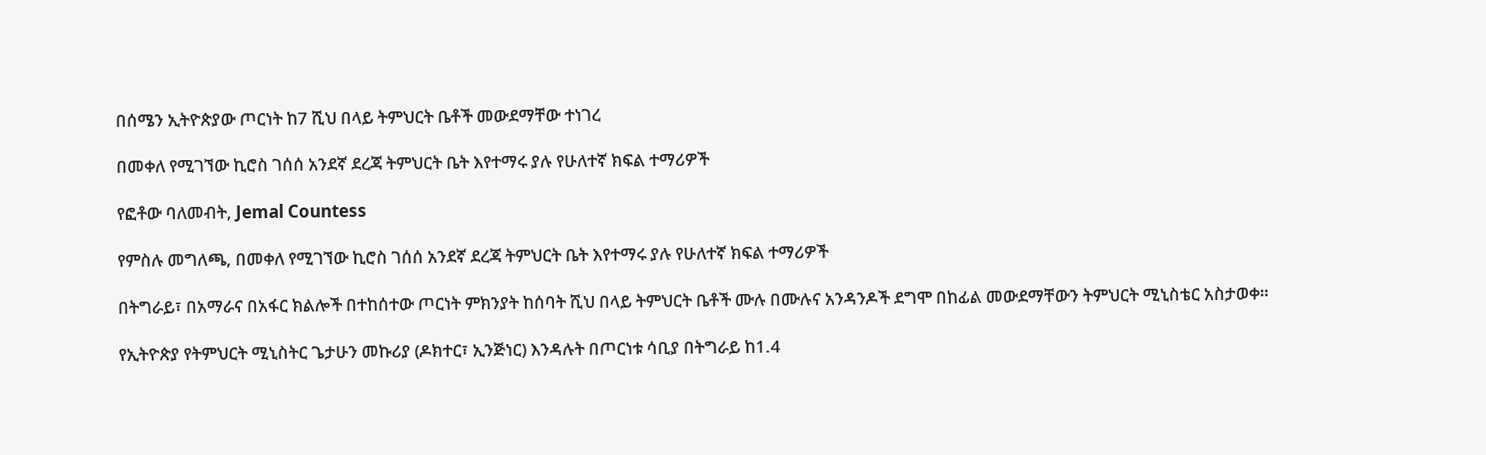በሰሜን ኢትዮጵያው ጦርነት ከ7 ሺህ በላይ ትምህርት ቤቶች መውደማቸው ተነገረ

በመቀለ የሚገኘው ኪሮስ ገሰሰ አንደኛ ደረጃ ትምህርት ቤት እየተማሩ ያሉ የሁለተኛ ክፍል ተማሪዎች

የፎቶው ባለመብት, Jemal Countess

የምስሉ መግለጫ, በመቀለ የሚገኘው ኪሮስ ገሰሰ አንደኛ ደረጃ ትምህርት ቤት እየተማሩ ያሉ የሁለተኛ ክፍል ተማሪዎች

በትግራይ፣ በአማራና በአፋር ክልሎች በተከሰተው ጦርነት ምክንያት ከሰባት ሺህ በላይ ትምህርት ቤቶች ሙሉ በሙሉና አንዳንዶች ደግሞ በከፊል መውደማቸውን ትምህርት ሚኒስቴር አስታወቀ።

የኢትዮጵያ የትምህርት ሚኒስትር ጌታሁን መኩሪያ (ዶክተር፣ ኢንጅነር) እንዳሉት በጦርነቱ ሳቢያ በትግራይ ከ1.4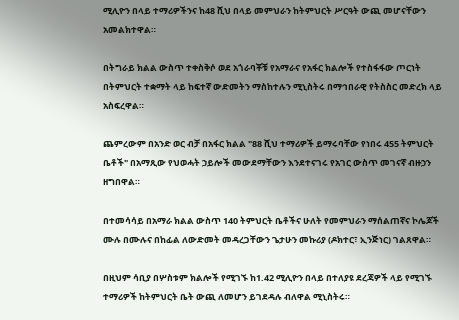ሚሊዮን በላይ ተማሪዎችንና ከ48 ሺህ በላይ መምህራን ከትምህርት ሥርዓት ውጪ መሆናቸውን አመልክተዋል።

በትግራይ ክልል ውስጥ ተቀስቅሶ ወደ አጎራባቾቹ የአማራና የአፋር ክልሎች የተስፋፋው ጦርነት በትምህርት ተቋማት ላይ ከፍተኛ ውድመትን ማስከተሉን ሚኒስትሩ በማኅበራዊ የትስስር መድረክ ላይ አስፍረዋል።

ጨምረውም በአንድ ወር ብቻ በአፋር ክልል "88 ሺህ ተማሪዎች ይማሩባቸው የነበሩ 455 ትምህርት ቤቶች" በአማጺው የህወሓት ኃይሎች መውደማቸውን እንደተናገሩ የአገር ውስጥ መገናኛ ብዙኃን ዘግበዋል።

በተመሳሳይ በአማራ ክልል ውስጥ 140 ትምህርት ቤቶችና ሁለት የመምህራን ማሰልጠኛና ኮሌጆች ሙሉ በሙሉና በከፊል ለውድመት መዳረጋቸውን ጌታሁን መኩሪያ (ዶክተር፣ ኢንጅነር) ገልጸዋል።

በዚህም ሳቢያ በሦስቱም ክልሎች የሚገኙ ከ1.42 ሚሊዮን በላይ በተለያዩ ደረጃዎች ላይ የሚገኙ ተማሪዎች ከትምህርት ቤት ውጪ ለመሆን ይገደዳሉ ብለዋል ሚኒስትሩ።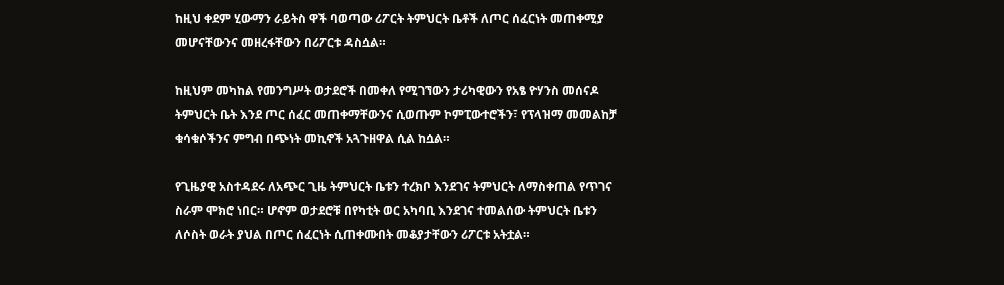ከዚህ ቀደም ሂውማን ራይትስ ዋች ባወጣው ሪፖርት ትምህርት ቤቶች ለጦር ሰፈርነት መጠቀሚያ መሆናቸውንና መዘረፋቸውን በሪፖርቱ ዳስሷል።

ከዚህም መካከል የመንግሥት ወታደሮች በመቀለ የሚገኘውን ታሪካዊውን የአፄ ዮሃንስ መሰናዶ ትምህርት ቤት እንደ ጦር ሰፈር መጠቀማቸውንና ሲወጡም ኮምፒውተሮችን፣ የፕላዝማ መመልከቻ ቁሳቁሶችንና ምግብ በጭነት መኪኖች አጓጉዘዋል ሲል ከሷል።

የጊዜያዊ አስተዳደሩ ለአጭር ጊዜ ትምህርት ቤቱን ተረክቦ እንደገና ትምህርት ለማስቀጠል የጥገና ስራም ሞክሮ ነበር። ሆኖም ወታደሮቹ በየካቲት ወር አካባቢ እንደገና ተመልሰው ትምህርት ቤቱን ለሶስት ወራት ያህል በጦር ሰፈርነት ሲጠቀሙበት መቆያታቸውን ሪፖርቱ አትቷል።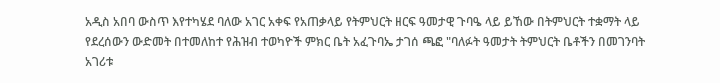አዲስ አበባ ውስጥ እየተካሄደ ባለው አገር አቀፍ የአጠቃላይ የትምህርት ዘርፍ ዓመታዊ ጉባዔ ላይ ይኸው በትምህርት ተቋማት ላይ የደረሰውን ውድመት በተመለከተ የሕዝብ ተወካዮች ምክር ቤት አፈጉባኤ ታገሰ ጫፎ "ባለፉት ዓመታት ትምህርት ቤቶችን በመገንባት አገሪቱ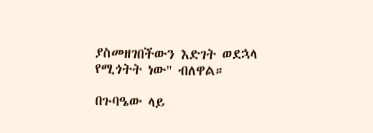ያስመዘገበችውን እድገት ወደኋላ የሚጎትት ነው" ብለዋል።

በጉባዔው ላይ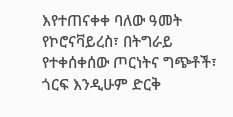እየተጠናቀቀ ባለው ዓመት የኮሮናቫይረስ፣ በትግራይ የተቀሰቀሰው ጦርነትና ግጭቶች፣ ጎርፍ እንዲሁም ድርቅ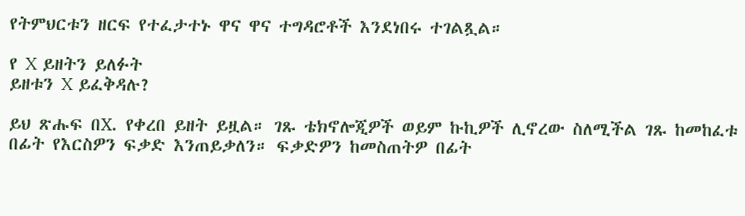የትምህርቱን ዘርፍ የተፈታተኑ ዋና ዋና ተግዳሮቶች እንደነበሩ ተገልጿል።

የ X ይዘትን ይለፉት
ይዘቱን X ይፈቅዳሉ?

ይህ ጽሑፍ በX. የቀረበ ይዘት ይዟል። ገጹ ቴክኖሎጂዎች ወይም ኩኪዎች ሊኖረው ስለሚችል ገጹ ከመከፈቱ በፊት የእርስዎን ፍቃድ እንጠይቃለን። ፍቃድዎን ከመስጠትዎ በፊት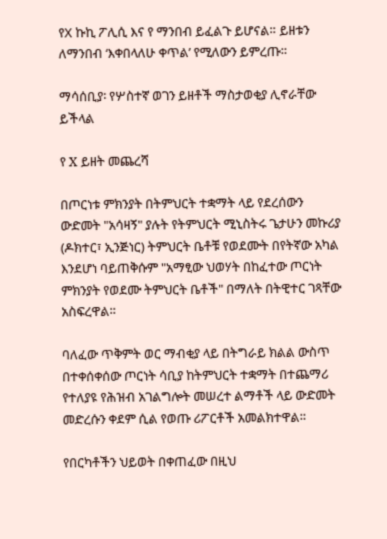የX ኩኪ ፖሊሲ እና የ ማንበብ ይፈልጉ ይሆናል። ይዘቱን ለማንበብ ‘እቀበላለሁ ቀጥል’ የሚለውን ይምረጡ።

ማሳሰቢያ፡ የሦስተኛ ወገን ይዘቶች ማስታወቂያ ሊኖራቸው ይችላል

የ X ይዘት መጨረሻ

በጦርነቱ ምክንያት በትምህርት ተቋማት ላይ የደረሰውን ውድመት "አሳዛኝ" ያሉት የትምህርት ሚኒስትሩ ጌታሁን መኩሪያ (ዶክተር፣ ኢንጅነር) ትምህርት ቤቶቹ የወደሙት በየትኛው አካል እንደሆነ ባይጠቅሱም "አማፂው ህወሃት በከፈተው ጦርነት ምክንያት የወደሙ ትምህርት ቤቶች" በማለት በትዊተር ገጻቸው አስፍረዋል።

ባለፈው ጥቅምት ወር ማብቂያ ላይ በትግራይ ክልል ውስጥ በተቀሰቀሰው ጦርነት ሳቢያ ከትምህርት ተቋማት በተጨማሪ የተለያዩ የሕዝብ አገልግሎት መሠረተ ልማቶች ላይ ውድመት መድረሱን ቀደም ሲል የወጡ ሪፖርቶች አመልክተዋል።

የበርካቶችን ህይወት በቀጠፈው በዚህ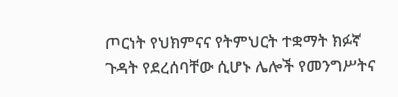ጦርነት የህክምናና የትምህርት ተቋማት ክፉኛ ጉዳት የደረሰባቸው ሲሆኑ ሌሎች የመንግሥትና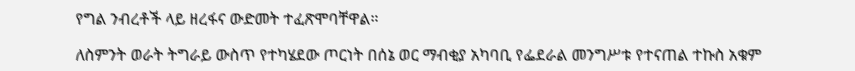የግል ንብረቶች ላይ ዘረፋና ውድመት ተፈጽሞባቸዋል።

ለስምንት ወራት ትግራይ ውስጥ የተካሄደው ጦርነት በሰኔ ወር ማብቂያ አካባቢ የፌደራል መንግሥቱ የተናጠል ተኩስ አቁም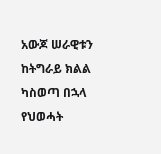አውጆ ሠራዊቱን ከትግራይ ክልል ካስወጣ በኋላ የህወሓት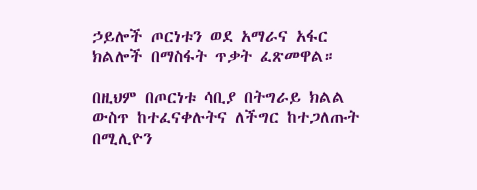ኃይሎች ጦርነቱን ወደ አማራና አፋር ክልሎች በማስፋት ጥቃት ፈጽመዋል።

በዚህም በጦርነቱ ሳቢያ በትግራይ ክልል ውስጥ ከተፈናቀሉትና ለችግር ከተጋለጡት በሚሊዮን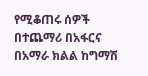የሚቆጠሩ ሰዎች በተጨማሪ በአፋርና በአማራ ክልል ከግማሽ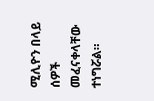ሚሊዮን በላይ ሰዎች መፈናቀላቸው ተነግሯል።